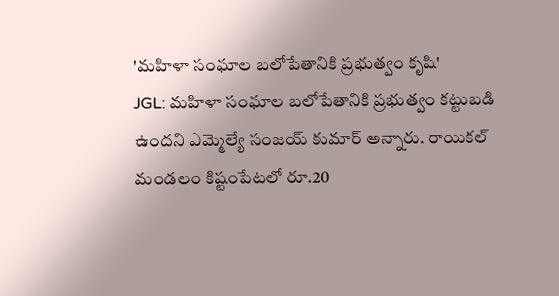'మహిళా సంఘాల బలోపేతానికి ప్రభుత్వం కృషి'
JGL: మహిళా సంఘాల బలోపేతానికి ప్రభుత్వం కట్టుబడి ఉందని ఎమ్మెల్యే సంజయ్ కుమార్ అన్నారు. రాయికల్ మండలం కిష్టంపేటలో రూ.20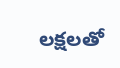లక్షలతో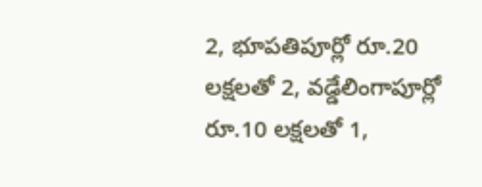2, భూపతిపూర్లో రూ.20 లక్షలతో 2, వడ్డేలింగాపూర్లో రూ.10 లక్షలతో 1,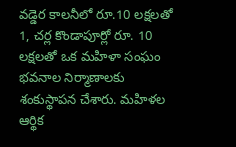వడ్డెర కాలనీలో రూ.10 లక్షలతో 1, చర్ల కొండాపూర్లో రూ. 10 లక్షలతో ఒక మహిళా సంఘం భవనాల నిర్మాణాలకు శంకుస్థాపన చేశారు. మహిళల ఆర్థిక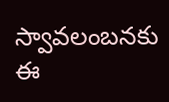స్వావలంబనకు ఈ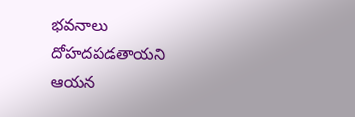భవనాలు దోహదపడతాయని ఆయన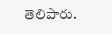తెలిపారు.